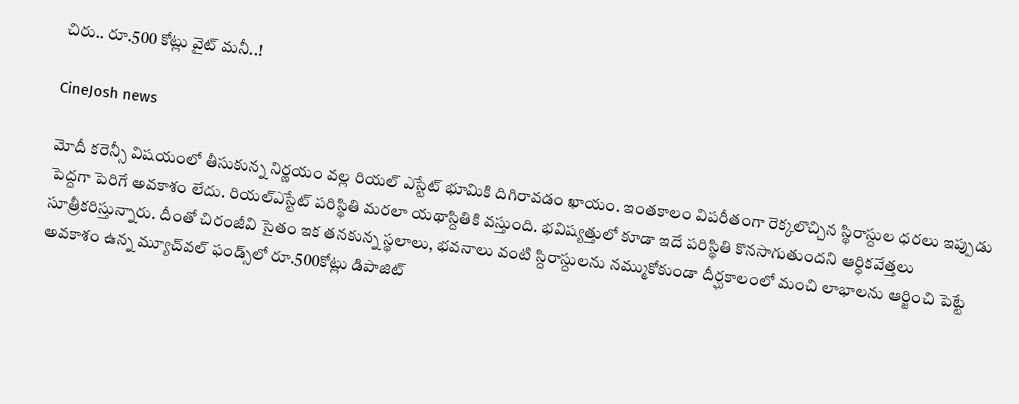చిరు.. రూ.500 కోట్లు వైట్‌ మనీ..!

CineJosh news

మోదీ కరెన్సీ విషయంలో తీసుకున్న నిర్ణయం వల్ల రియల్‌ ఎస్టేట్‌ భూమికి దిగిరావడం ఖాయం. ఇంతకాలం విపరీతంగా రెక్కలొచ్చిన స్థిరాస్దుల ధరలు ఇప్పుడు పెద్దగా పెరిగే అవకాశం లేదు. రియల్‌ఎస్టేట్‌ పరిస్థితి మరలా యథాస్దితికి వస్తుంది. భవిష్యత్తులో కూడా ఇదే పరిస్థితి కొనసాగుతుందని ఆర్ధికవేత్తలు సూత్రీకరిస్తున్నారు. దీంతో చిరంజీవి సైతం ఇక తనకున్న స్థలాలు, భవనాలు వంటి స్దిరాస్దులను నమ్ముకోకుండా దీర్ఘకాలంలో మంచి లాభాలను ఆర్జించి పెట్టే అవకాశం ఉన్న మ్యూచ్‌వల్‌ ఫండ్స్‌లో రూ.500కోట్లు డిపాజిట్‌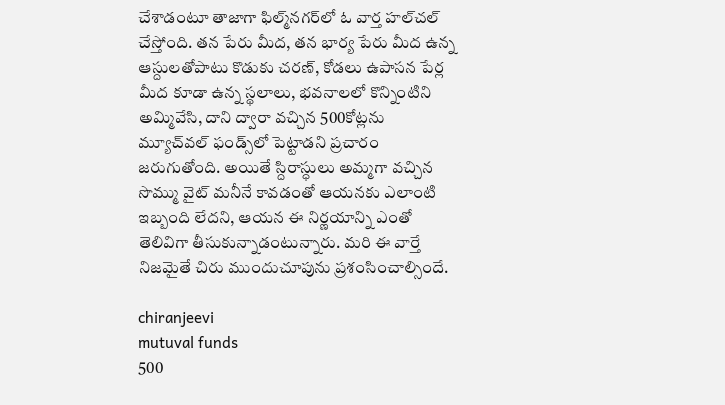చేశాడంటూ తాజాగా ఫిల్మ్‌నగర్‌లో ఓ వార్త హల్‌చల్‌ చేస్తోంది. తన పేరు మీద, తన భార్య పేరు మీద ఉన్న ఆస్దులతోపాటు కొడుకు చరణ్‌, కోడలు ఉపాసన పేర్ల మీద కూడా ఉన్న స్థలాలు, భవనాలలో కొన్నింటిని అమ్మివేసి, దాని ద్వారా వచ్చిన 500కోట్లను మ్యూచ్‌వల్‌ ఫండ్స్‌లో పెట్టాడని ప్రచారం జరుగుతోంది. అయితే స్దిరాస్ధులు అమ్మగా వచ్చిన సొమ్ము వైట్‌ మనీనే కావడంతో ఆయనకు ఎలాంటి ఇబ్బంది లేదని, ఆయన ఈ నిర్ణయాన్ని ఎంతో తెలివిగా తీసుకున్నాడంటున్నారు. మరి ఈ వార్తే నిజమైతే చిరు ముందుచూపును ప్రశంసించాల్సిందే.

chiranjeevi
mutuval funds
500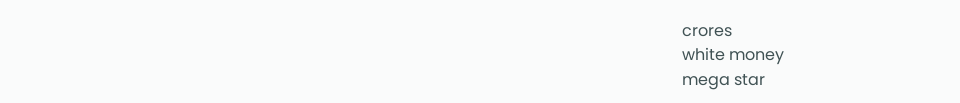crores
white money
mega star